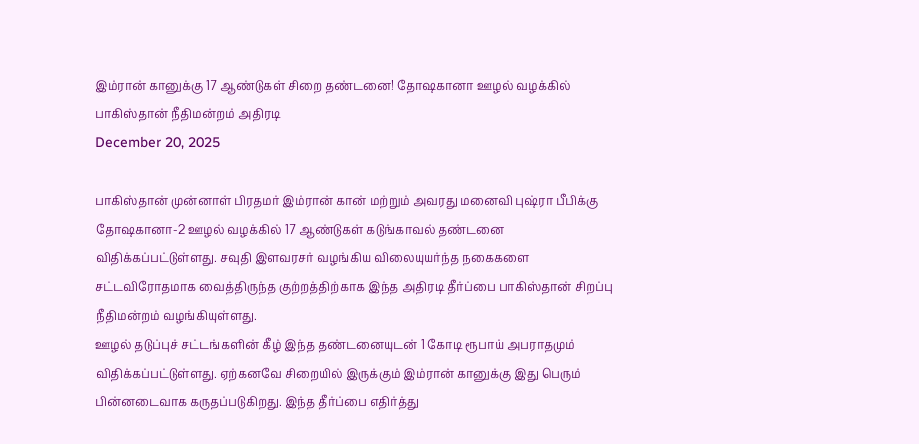இம்ரான் கானுக்கு 17 ஆண்டுகள் சிறை தண்டனை! தோஷகானா ஊழல் வழக்கில் பாகிஸ்தான் நீதிமன்றம் அதிரடி
December 20, 2025

பாகிஸ்தான் முன்னாள் பிரதமர் இம்ரான் கான் மற்றும் அவரது மனைவி புஷ்ரா பீபிக்கு தோஷகானா-2 ஊழல் வழக்கில் 17 ஆண்டுகள் கடுங்காவல் தண்டனை விதிக்கப்பட்டுள்ளது. சவுதி இளவரசர் வழங்கிய விலையுயர்ந்த நகைகளை சட்டவிரோதமாக வைத்திருந்த குற்றத்திற்காக இந்த அதிரடி தீர்ப்பை பாகிஸ்தான் சிறப்பு நீதிமன்றம் வழங்கியுள்ளது.
ஊழல் தடுப்புச் சட்டங்களின் கீழ் இந்த தண்டனையுடன் 1 கோடி ரூபாய் அபராதமும் விதிக்கப்பட்டுள்ளது. ஏற்கனவே சிறையில் இருக்கும் இம்ரான் கானுக்கு இது பெரும் பின்னடைவாக கருதப்படுகிறது. இந்த தீர்ப்பை எதிர்த்து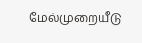மேல்முறையீடு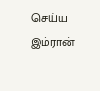செய்ய இம்ரான்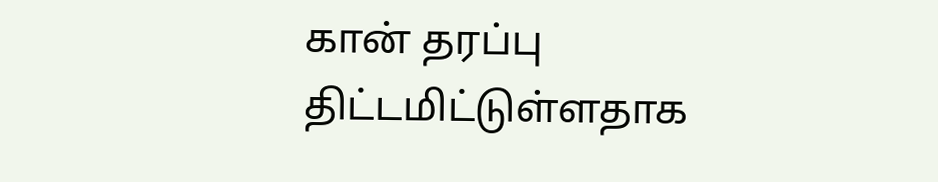கான் தரப்பு திட்டமிட்டுள்ளதாக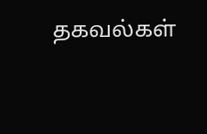தகவல்கள்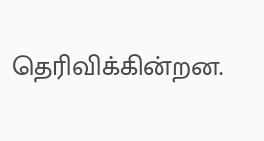தெரிவிக்கின்றன.